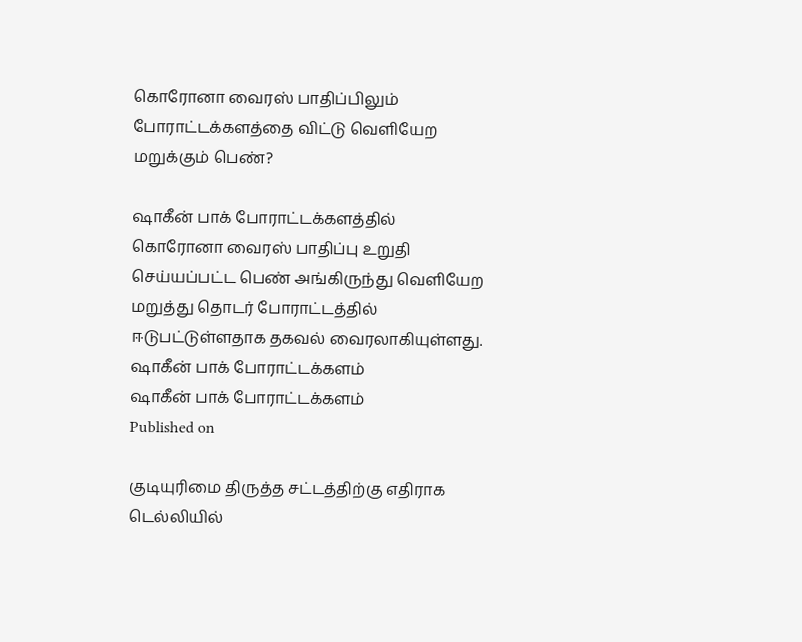கொரோனா வைரஸ் பாதிப்பிலும் போராட்டக்களத்தை விட்டு வெளியேற மறுக்கும் பெண்?

ஷாகீன் பாக் போராட்டக்களத்தில் கொரோனா வைரஸ் பாதிப்பு உறுதி செய்யப்பட்ட பெண் அங்கிருந்து வெளியேற மறுத்து தொடர் போராட்டத்தில் ஈடுபட்டுள்ளதாக தகவல் வைரலாகியுள்ளது.
ஷாகீன் பாக் போராட்டக்களம்
ஷாகீன் பாக் போராட்டக்களம்
Published on

குடியுரிமை திருத்த சட்டத்திற்கு எதிராக டெல்லியில்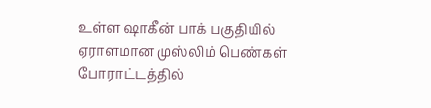உள்ள ஷாகீன் பாக் பகுதியில் ஏராளமான முஸ்லிம் பெண்கள் போராட்டத்தில்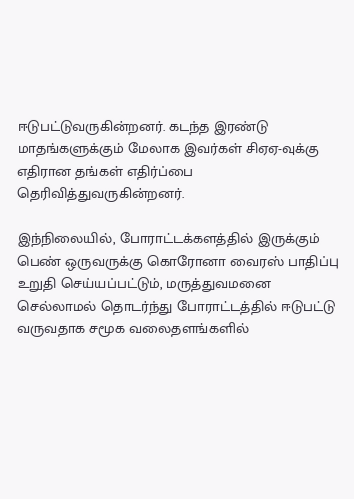ஈடுபட்டுவருகின்றனர். கடந்த இரண்டு மாதங்களுக்கும் மேலாக இவர்கள் சிஏஏ-வுக்கு எதிரான தங்கள் எதிர்ப்பை தெரிவித்துவருகின்றனர்.

இந்நிலையில், போராட்டக்களத்தில் இருக்கும் பெண் ஒருவருக்கு கொரோனா வைரஸ் பாதிப்பு உறுதி செய்யப்பட்டும், மருத்துவமனை செல்லாமல் தொடர்ந்து போராட்டத்தில் ஈடுபட்டு வருவதாக சமூக வலைதளங்களில்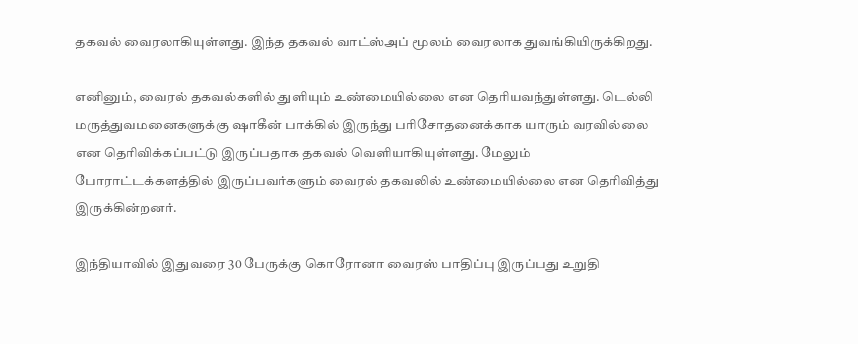தகவல் வைரலாகியுள்ளது. இந்த தகவல் வாட்ஸ்அப் மூலம் வைரலாக துவங்கியிருக்கிறது.

எனினும், வைரல் தகவல்களில் துளியும் உண்மையில்லை என தெரியவந்துள்ளது. டெல்லி மருத்துவமனைகளுக்கு ஷாகீன் பாக்கில் இருந்து பரிசோதனைக்காக யாரும் வரவில்லை என தெரிவிக்கப்பட்டு இருப்பதாக தகவல் வெளியாகியுள்ளது. மேலும் போராட்டக்களத்தில் இருப்பவர்களும் வைரல் தகவலில் உண்மையில்லை என தெரிவித்து இருக்கின்றனர்.

இந்தியாவில் இதுவரை 30 பேருக்கு கொரோனா வைரஸ் பாதிப்பு இருப்பது உறுதி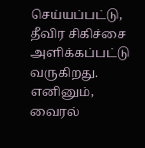செய்யப்பட்டு, தீவிர சிகிச்சை அளிக்கப்பட்டு வருகிறது. எனினும், வைரல்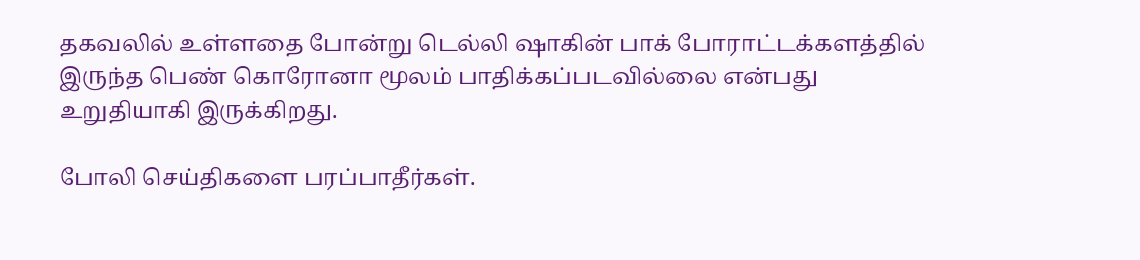தகவலில் உள்ளதை போன்று டெல்லி ஷாகின் பாக் போராட்டக்களத்தில் இருந்த பெண் கொரோனா மூலம் பாதிக்கப்படவில்லை என்பது உறுதியாகி இருக்கிறது.

போலி செய்திகளை பரப்பாதீர்கள்.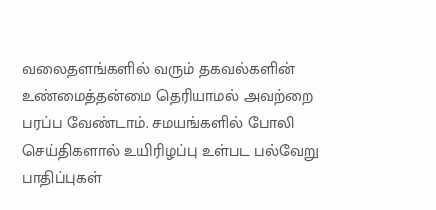வலைதளங்களில் வரும் தகவல்களின் உண்மைத்தன்மை தெரியாமல் அவற்றை பரப்ப வேண்டாம். சமயங்களில் போலி செய்திகளால் உயிரிழப்பு உள்பட பல்வேறு பாதிப்புகள்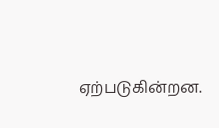ஏற்படுகின்றன.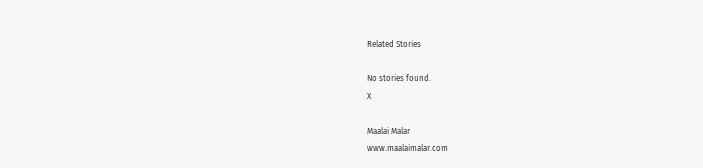Related Stories

No stories found.
X

Maalai Malar
www.maalaimalar.com